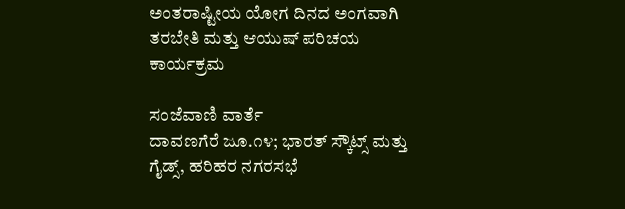ಅಂತರಾಷ್ಟೀಯ ಯೋಗ ದಿನದ ಅಂಗವಾಗಿ ತರಬೇತಿ ಮತ್ತು ಆಯುಷ್ ಪರಿಚಯ ಕಾರ್ಯಕ್ರಮ

ಸಂಜೆವಾಣಿ ವಾರ್ತೆ
ದಾವಣಗೆರೆ ಜೂ.೧೪; ಭಾರತ್ ಸ್ಕೌಟ್ಸ್ ಮತ್ತು ಗೈಡ್ಸ್, ಹರಿಹರ ನಗರಸಭೆ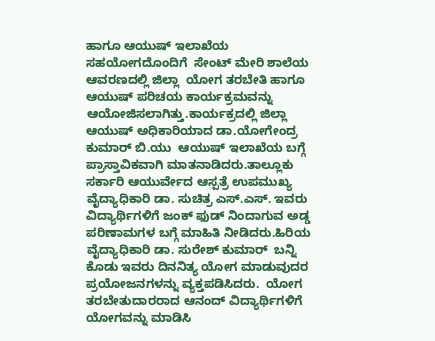ಹಾಗೂ ಆಯುಷ್ ಇಲಾಖೆಯ ಸಹಯೋಗದೊಂದಿಗೆ  ಸೇಂಟ್ ಮೇರಿ ಶಾಲೆಯ ಆವರಣದಲ್ಲಿ ಜಿಲ್ಲಾ  ಯೋಗ ತರಬೇತಿ ಹಾಗೂ ಆಯುಷ್ ಪರಿಚಯ ಕಾರ್ಯಕ್ರಮವನ್ನು ಆಯೋಜಿಸಲಾಗಿತ್ತು.ಕಾರ್ಯಕ್ರದಲ್ಲಿ ಜಿಲ್ಲಾ ಆಯುಷ್ ಅಧಿಕಾರಿಯಾದ ಡಾ.ಯೋಗೇಂದ್ರ ಕುಮಾರ್ ಬಿ.ಯು  ಆಯುಷ್ ಇಲಾಖೆಯ ಬಗ್ಗೆ ಪ್ರಾಸ್ತಾವಿಕವಾಗಿ ಮಾತನಾಡಿದರು.ತಾಲ್ಲೂಕು ಸರ್ಕಾರಿ ಆಯುರ್ವೇದ ಆಸ್ಪತ್ರೆ ಉಪಮುಖ್ಯ ವೈದ್ಯಾಧಿಕಾರಿ ಡಾ. ಸುಚಿತ್ರ ಎಸ್.ಎಸ್. ಇವರು ವಿದ್ಯಾರ್ಥಿಗಳಿಗೆ ಜಂಕ್ ಫುಡ್ ನಿಂದಾಗುವ ಅಡ್ಡ ಪರಿಣಾಮಗಳ ಬಗ್ಗೆ ಮಾಹಿತಿ ನೀಡಿದರು.ಹಿರಿಯ ವೈದ್ಯಾಧಿಕಾರಿ ಡಾ. ಸುರೇಶ್ ಕುಮಾರ್  ಬನ್ನಿ ಕೊಡು ಇವರು ದಿನನಿತ್ಯ ಯೋಗ ಮಾಡುವುದರ ಪ್ರಯೋಜನಗಳನ್ನು ವ್ಯಕ್ತಪಡಿಸಿದರು.  ಯೋಗ ತರಬೇತುದಾರರಾದ ಆನಂದ್ ವಿದ್ಯಾರ್ಥಿಗಳಿಗೆ ಯೋಗವನ್ನು ಮಾಡಿಸಿ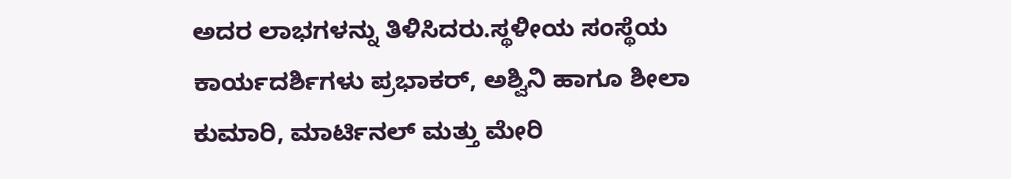ಅದರ ಲಾಭಗಳನ್ನು ತಿಳಿಸಿದರು.ಸ್ಥಳೀಯ ಸಂಸ್ಥೆಯ ಕಾರ್ಯದರ್ಶಿಗಳು ಪ್ರಭಾಕರ್, ಅಶ್ವಿನಿ ಹಾಗೂ ಶೀಲಾ ಕುಮಾರಿ, ಮಾರ್ಟಿನಲ್ ಮತ್ತು ಮೇರಿ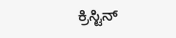ಕ್ರಿಸ್ಟಿನ್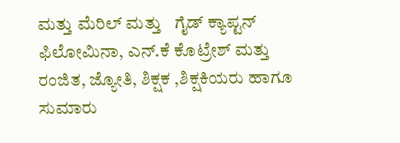ಮತ್ತು ಮೆರಿಲ್ ಮತ್ತು   ಗೈಡ್ ಕ್ಯಾಪ್ಟನ್ ಫಿಲೋಮಿನಾ, ಎನ್.ಕೆ ಕೊಟ್ರೇಶ್ ಮತ್ತು ರಂಜಿತ, ಜ್ಯೋತಿ, ಶಿಕ್ಷಕ ,ಶಿಕ್ಷಕಿಯರು ಹಾಗೂ ಸುಮಾರು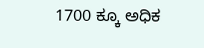1700 ಕ್ಕೂ ಅಧಿಕ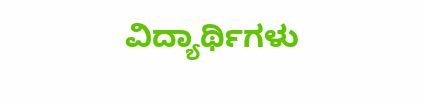ವಿದ್ಯಾರ್ಥಿಗಳು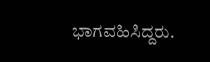ಭಾಗವಹಿಸಿದ್ದರು.